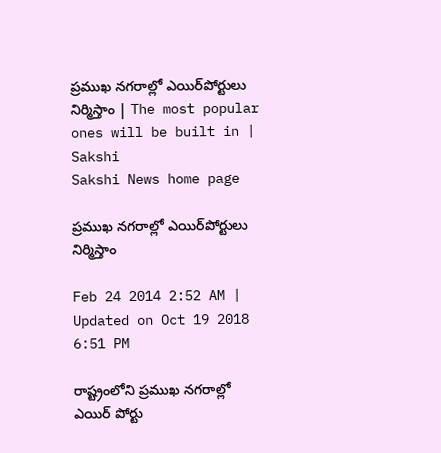ప్రముఖ నగరాల్లో ఎయిర్‌పోర్టులు నిర్మిస్తాం | The most popular ones will be built in | Sakshi
Sakshi News home page

ప్రముఖ నగరాల్లో ఎయిర్‌పోర్టులు నిర్మిస్తాం

Feb 24 2014 2:52 AM | Updated on Oct 19 2018 6:51 PM

రాష్ట్రంలోని ప్రముఖ నగరాల్లో ఎయిర్ పోర్టు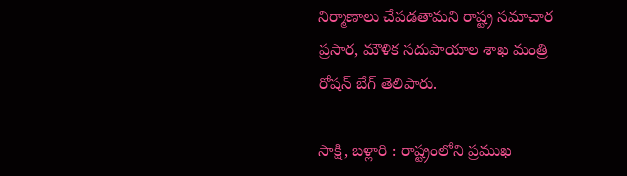నిర్మాణాలు చేపడతామని రాష్ట్ర సమాచార ప్రసార, మౌళిక సదుపాయాల శాఖ మంత్రి రోషన్ బేగ్ తెలిపారు.

సాక్షి, బళ్లారి : రాష్ట్రంలోని ప్రముఖ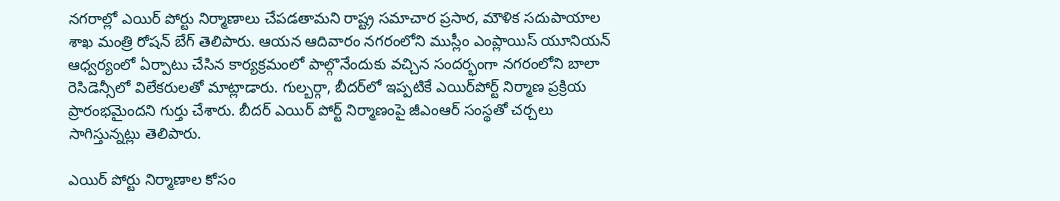నగరాల్లో ఎయిర్ పోర్టు నిర్మాణాలు చేపడతామని రాష్ట్ర సమాచార ప్రసార, మౌళిక సదుపాయాల శాఖ మంత్రి రోషన్ బేగ్ తెలిపారు. ఆయన ఆదివారం నగరంలోని ముస్లీం ఎంప్లాయిస్ యూనియన్ ఆధ్వర్యంలో ఏర్పాటు చేసిన కార్యక్రమంలో పాల్గొనేందుకు వచ్చిన సందర్భంగా నగరంలోని బాలా రెసిడెన్సీలో విలేకరులతో మాట్లాడారు. గుల్బర్గా, బీదర్‌లో ఇప్పటికే ఎయిర్‌పోర్ట్ నిర్మాణ ప్రక్రియ ప్రారంభమైందని గుర్తు చేశారు. బీదర్ ఎయిర్ పోర్ట్ నిర్మాణంపై జీఎంఆర్ సంస్థతో చర్చలు సాగిస్తున్నట్లు తెలిపారు.

ఎయిర్ పోర్టు నిర్మాణాల కోసం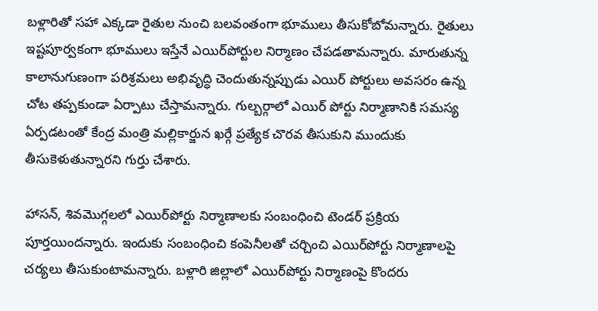బళ్లారితో సహా ఎక్కడా రైతుల నుంచి బలవంతంగా భూములు తీసుకోబోమన్నారు. రైతులు ఇష్టపూర్వకంగా భూములు ఇస్తేనే ఎయిర్‌పోర్టుల నిర్మాణం చేపడతామన్నారు. మారుతున్న కాలానుగుణంగా పరిశ్రమలు అభివృద్ధి చెందుతున్నప్పుడు ఎయిర్ పోర్టులు అవసరం ఉన్న చోట తప్పకుండా ఏర్పాటు చేస్తామన్నారు. గుల్బర్గాలో ఎయిర్ పోర్టు నిర్మాణానికి సమస్య ఏర్పడటంతో కేంద్ర మంత్రి మల్లికార్జున ఖర్గే ప్రత్యేక చొరవ తీసుకుని ముందుకు తీసుకెళుతున్నారని గుర్తు చేశారు.

హాసన్, శివమొగ్గలలో ఎయిర్‌పోర్టు నిర్మాణాలకు సంబంధించి టెండర్ ప్రక్రియ పూర్తయిందన్నారు. ఇందుకు సంబంధించి కంపెనీలతో చర్చించి ఎయిర్‌పోర్టు నిర్మాణాలపై చర్యలు తీసుకుంటామన్నారు. బళ్లారి జిల్లాలో ఎయిర్‌పోర్టు నిర్మాణంపై కొందరు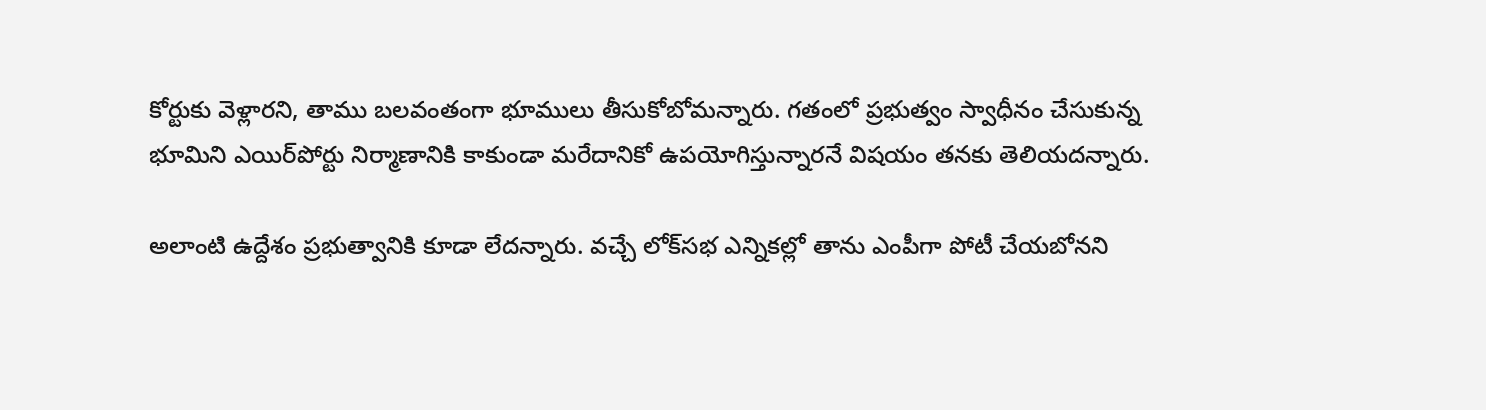కోర్టుకు వెళ్లారని, తాము బలవంతంగా భూములు తీసుకోబోమన్నారు. గతంలో ప్రభుత్వం స్వాధీనం చేసుకున్న భూమిని ఎయిర్‌పోర్టు నిర్మాణానికి కాకుండా మరేదానికో ఉపయోగిస్తున్నారనే విషయం తనకు తెలియదన్నారు.

అలాంటి ఉద్దేశం ప్రభుత్వానికి కూడా లేదన్నారు. వచ్చే లోక్‌సభ ఎన్నికల్లో తాను ఎంపీగా పోటీ చేయబోనని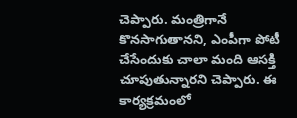చెప్పారు. మంత్రిగానే కొనసాగుతానని, ఎంపీగా పోటీ చేసేందుకు చాలా మంది ఆసక్తి చూపుతున్నారని చెప్పారు. ఈ కార్యక్రమంలో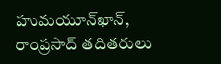హుమయూన్‌ఖాన్, రాంప్రసాద్ తదితరులు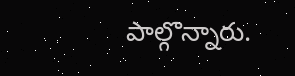పాల్గొన్నారు.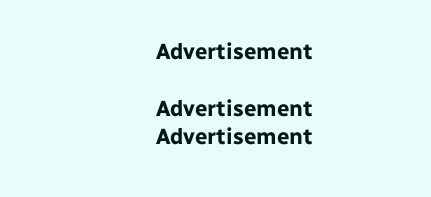Advertisement

Advertisement
Advertisement